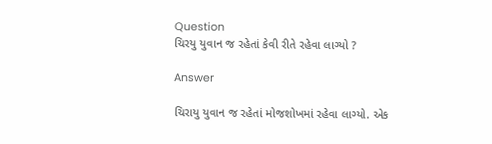Question
ચિરયુ યુવાન જ રહેતાં કેવી રીતે રહેવા લાગ્યો ?

Answer

ચિરાયુ યુવાન જ રહેતાં મોજશોખમાં રહેવા લાગ્યો. એક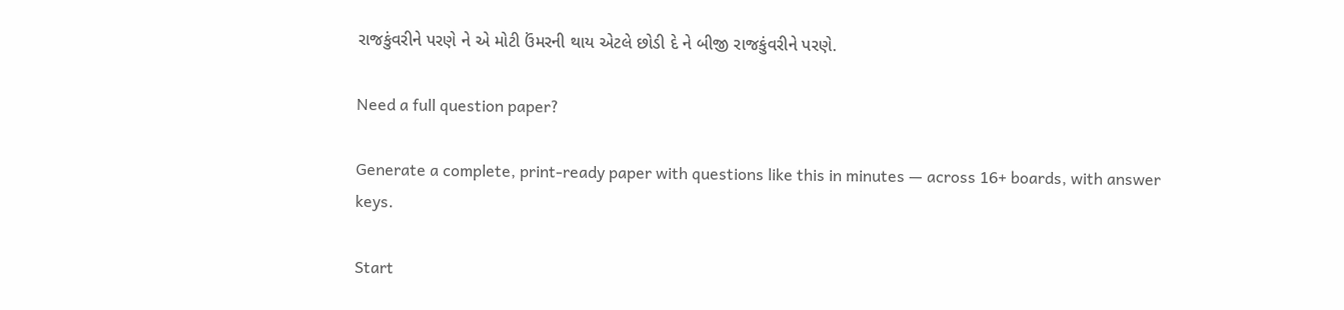રાજકુંવરીને પરણે ને એ મોટી ઉંમરની થાય એટલે છોડી દે ને બીજી રાજકુંવરીને પરણે.

Need a full question paper?

Generate a complete, print-ready paper with questions like this in minutes — across 16+ boards, with answer keys.

Start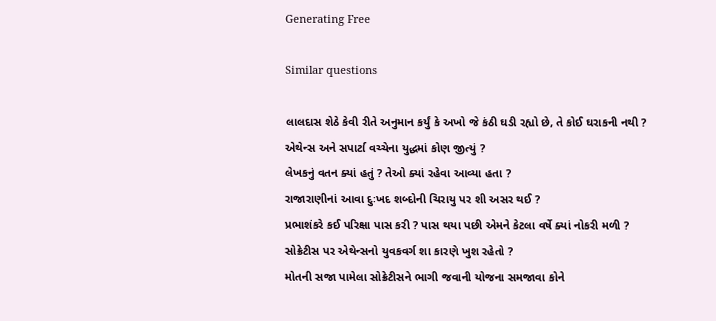Generating Free

Similar questions

લાલદાસ શેઠે કેવી રીતે અનુમાન કર્યું કે અખો જે કંઠી ઘડી રહ્યો છે, તે કોઈ ઘરાકની નથી ?
એથેન્સ અને સપાર્ટા વચ્ચેના યુદ્ધમાં કોણ જીત્યું ?
લેખકનું વતન ક્યાં હતું ? તેઓ ક્યાં રહેવા આવ્યા હતા ?
રાજારાણીનાં આવા દુઃખદ શબ્દોની ચિરાયુ પર શી અસર થઈ ?
પ્રભાશંકરે કઈ પરિક્ષા પાસ કરી ? પાસ થયા પછી એમને કેટલા વર્ષે ક્યાં નોકરી મળી ?
સોક્રેટીસ પર એથેન્સનો યુવકવર્ગ શા કારણે ખુશ રહેતો ?
મોતની સજા પામેલા સોક્રેટીસને ભાગી જવાની યોજના સમજાવા કોને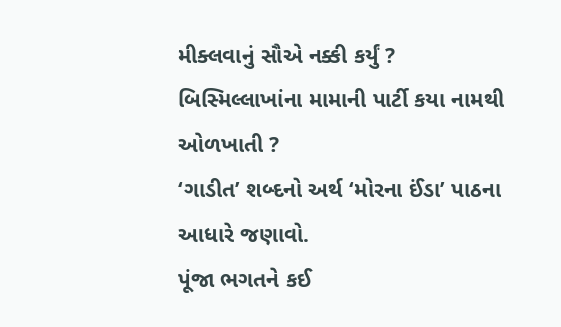મીક્લવાનું સૌએ નક્કી કર્યું ?
બિસ્મિલ્લાખાંના મામાની પાર્ટી કયા નામથી ઓળખાતી ?
‘ગાડીત’ શબ્દનો અર્થ ‘મોરના ઈંડા’ પાઠના આધારે જણાવો.
પૂંજા ભગતને કઈ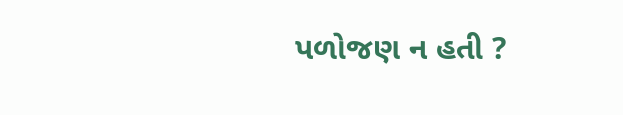પળોજણ ન હતી ?